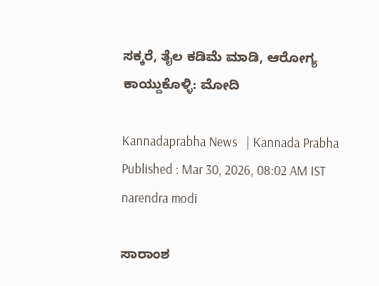ಸಕ್ಕರೆ, ತೈಲ ಕಡಿಮೆ ಮಾಡಿ, ಆರೋಗ್ಯ ಕಾಯ್ದುಕೊಳ್ಳಿ: ಮೋದಿ

Kannadaprabha News   | Kannada Prabha
Published : Mar 30, 2026, 08:02 AM IST
narendra modi

ಸಾರಾಂಶ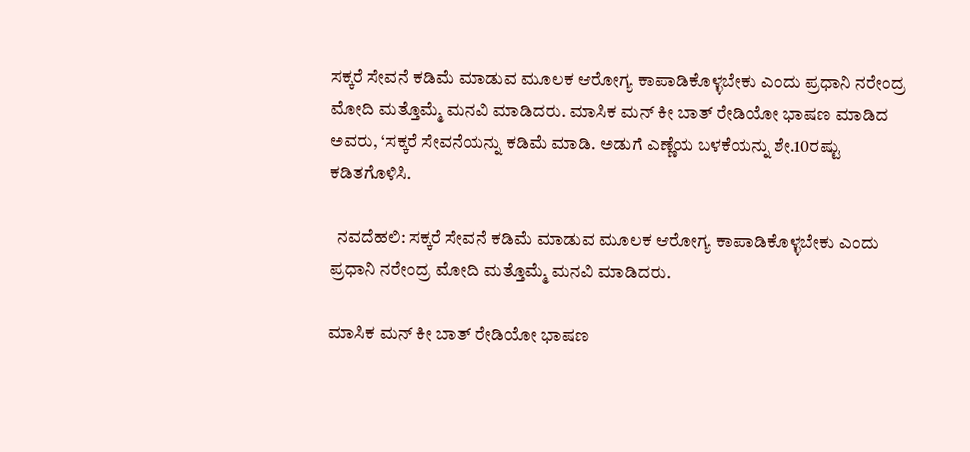ಸಕ್ಕರೆ ಸೇವನೆ ಕಡಿಮೆ ಮಾಡುವ ಮೂಲಕ ಆರೋಗ್ಯ ಕಾಪಾಡಿಕೊಳ್ಳಬೇಕು ಎಂದು ಪ್ರಧಾನಿ ನರೇಂದ್ರ ಮೋದಿ ಮತ್ತೊಮ್ಮೆ ಮನವಿ ಮಾಡಿದರು. ಮಾಸಿಕ ಮನ್‌ ಕೀ ಬಾತ್‌ ರೇಡಿಯೋ ಭಾಷಣ ಮಾಡಿದ ಅವರು, ‘ಸಕ್ಕರೆ ಸೇವನೆಯನ್ನು ಕಡಿಮೆ ಮಾಡಿ. ಅಡುಗೆ ಎಣ್ಣೆಯ ಬಳಕೆಯನ್ನು ಶೇ.10ರಷ್ಟು ಕಡಿತಗೊಳಿಸಿ.

  ನವದೆಹಲಿ: ಸಕ್ಕರೆ ಸೇವನೆ ಕಡಿಮೆ ಮಾಡುವ ಮೂಲಕ ಆರೋಗ್ಯ ಕಾಪಾಡಿಕೊಳ್ಳಬೇಕು ಎಂದು ಪ್ರಧಾನಿ ನರೇಂದ್ರ ಮೋದಿ ಮತ್ತೊಮ್ಮೆ ಮನವಿ ಮಾಡಿದರು.

ಮಾಸಿಕ ಮನ್‌ ಕೀ ಬಾತ್‌ ರೇಡಿಯೋ ಭಾಷಣ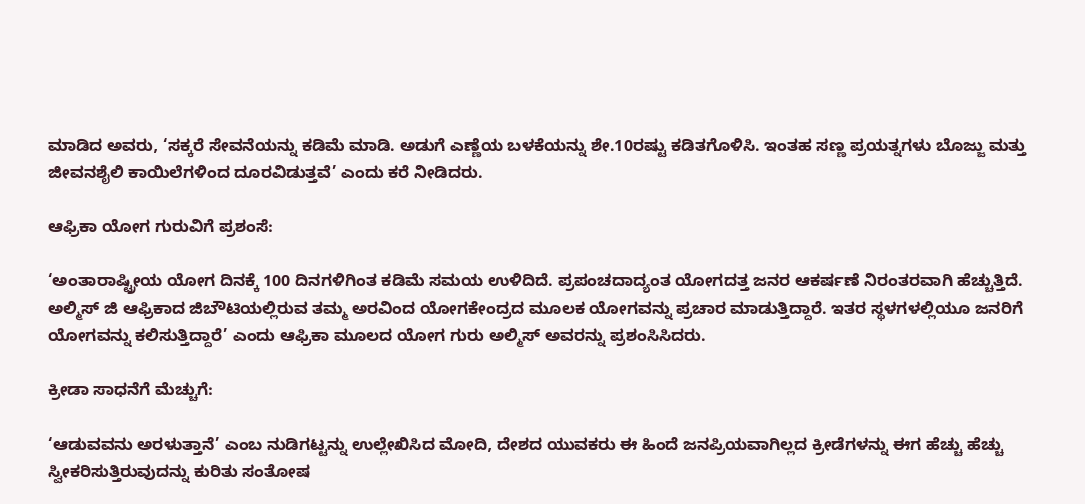ಮಾಡಿದ ಅವರು, ‘ಸಕ್ಕರೆ ಸೇವನೆಯನ್ನು ಕಡಿಮೆ ಮಾಡಿ. ಅಡುಗೆ ಎಣ್ಣೆಯ ಬಳಕೆಯನ್ನು ಶೇ.10ರಷ್ಟು ಕಡಿತಗೊಳಿಸಿ. ಇಂತಹ ಸಣ್ಣ ಪ್ರಯತ್ನಗಳು ಬೊಜ್ಜು ಮತ್ತು ಜೀವನಶೈಲಿ ಕಾಯಿಲೆಗಳಿಂದ ದೂರವಿಡುತ್ತವೆ’ ಎಂದು ಕರೆ ನೀಡಿದರು.

ಆಫ್ರಿಕಾ ಯೋಗ ಗುರುವಿಗೆ ಪ್ರಶಂಸೆ:

‘ಅಂತಾರಾಷ್ಟ್ರೀಯ ಯೋಗ ದಿನಕ್ಕೆ 100 ದಿನಗಳಿಗಿಂತ ಕಡಿಮೆ ಸಮಯ ಉಳಿದಿದೆ. ಪ್ರಪಂಚದಾದ್ಯಂತ ಯೋಗದತ್ತ ಜನರ ಆಕರ್ಷಣೆ ನಿರಂತರವಾಗಿ ಹೆಚ್ಚುತ್ತಿದೆ. ಅಲ್ಮಿಸ್ ಜಿ ಆಫ್ರಿಕಾದ ಜಿಬೌಟಿಯಲ್ಲಿರುವ ತಮ್ಮ ಅರವಿಂದ ಯೋಗಕೇಂದ್ರದ ಮೂಲಕ ಯೋಗವನ್ನು ಪ್ರಚಾರ ಮಾಡುತ್ತಿದ್ದಾರೆ. ಇತರ ಸ್ಥಳಗಳಲ್ಲಿಯೂ ಜನರಿಗೆ ಯೋಗವನ್ನು ಕಲಿಸುತ್ತಿದ್ದಾರೆ’ ಎಂದು ಆಫ್ರಿಕಾ ಮೂಲದ ಯೋಗ ಗುರು ಅಲ್ಮಿಸ್ ಅವರನ್ನು ಪ್ರಶಂಸಿಸಿದರು.

ಕ್ರೀಡಾ ಸಾಧನೆಗೆ ಮೆಚ್ಚುಗೆ:

‘ಆಡುವವನು ಅರಳುತ್ತಾನೆ’ ಎಂಬ ನುಡಿಗಟ್ಟನ್ನು ಉಲ್ಲೇಖಿಸಿದ ಮೋದಿ, ದೇಶದ ಯುವಕರು ಈ ಹಿಂದೆ ಜನಪ್ರಿಯವಾಗಿಲ್ಲದ ಕ್ರೀಡೆಗಳನ್ನು ಈಗ ಹೆಚ್ಚು ಹೆಚ್ಚು ಸ್ವೀಕರಿಸುತ್ತಿರುವುದನ್ನು ಕುರಿತು ಸಂತೋಷ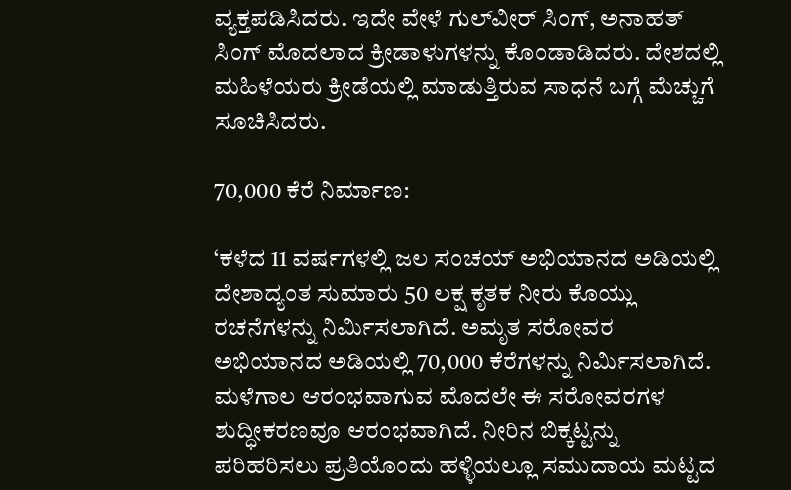ವ್ಯಕ್ತಪಡಿಸಿದರು. ಇದೇ ವೇಳೆ ಗುಲ್‌ವೀರ್ ಸಿಂಗ್‌, ಅನಾಹತ್‌ ಸಿಂಗ್‌ ಮೊದಲಾದ ಕ್ರೀಡಾಳುಗಳನ್ನು ಕೊಂಡಾಡಿದರು. ದೇಶದಲ್ಲಿ ಮಹಿಳೆಯರು ಕ್ರೀಡೆಯಲ್ಲಿ ಮಾಡುತ್ತಿರುವ ಸಾಧನೆ ಬಗ್ಗೆ ಮೆಚ್ಚುಗೆ ಸೂಚಿಸಿದರು.

70,000 ಕೆರೆ ನಿರ್ಮಾಣ:

‘ಕಳೆದ 11 ವರ್ಷಗಳಲ್ಲಿ ಜಲ ಸಂಚಯ್ ಅಭಿಯಾನದ ಅಡಿಯಲ್ಲಿ ದೇಶಾದ್ಯಂತ ಸುಮಾರು 50 ಲಕ್ಷ ಕೃತಕ ನೀರು ಕೊಯ್ಲು ರಚನೆಗಳನ್ನು ನಿರ್ಮಿಸಲಾಗಿದೆ. ಅಮೃತ ಸರೋವರ ಅಭಿಯಾನದ ಅಡಿಯಲ್ಲಿ 70,000 ಕೆರೆಗಳನ್ನು ನಿರ್ಮಿಸಲಾಗಿದೆ. ಮಳೆಗಾಲ ಆರಂಭವಾಗುವ ಮೊದಲೇ ಈ ಸರೋವರಗಳ ಶುದ್ಧೀಕರಣವೂ ಆರಂಭವಾಗಿದೆ. ನೀರಿನ ಬಿಕ್ಕಟ್ಟನ್ನು ಪರಿಹರಿಸಲು ಪ್ರತಿಯೊಂದು ಹಳ್ಳಿಯಲ್ಲೂ ಸಮುದಾಯ ಮಟ್ಟದ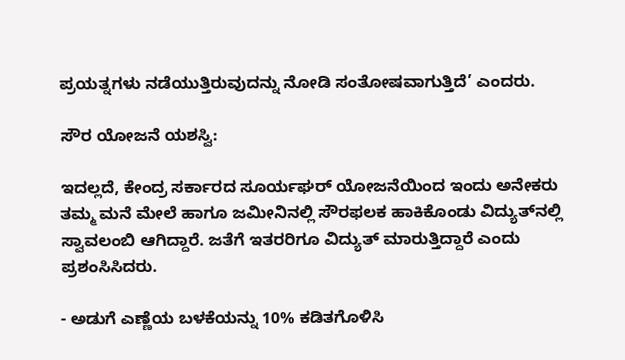ಪ್ರಯತ್ನಗಳು ನಡೆಯುತ್ತಿರುವುದನ್ನು ನೋಡಿ ಸಂತೋಷವಾಗುತ್ತಿದೆ’ ಎಂದರು.

ಸೌರ ಯೋಜನೆ ಯಶಸ್ವಿ:

ಇದಲ್ಲದೆ, ಕೇಂದ್ರ ಸರ್ಕಾರದ ಸೂರ್ಯಘರ್‌ ಯೋಜನೆಯಿಂದ ಇಂದು ಅನೇಕರು ತಮ್ಮ ಮನೆ ಮೇಲೆ ಹಾಗೂ ಜಮೀನಿನಲ್ಲಿ ಸೌರಫಲಕ ಹಾಕಿಕೊಂಡು ವಿದ್ಯುತ್‌ನಲ್ಲಿ ಸ್ವಾವಲಂಬಿ ಆಗಿದ್ದಾರೆ. ಜತೆಗೆ ಇತರರಿಗೂ ವಿದ್ಯುತ್‌ ಮಾರುತ್ತಿದ್ದಾರೆ ಎಂದು ಪ್ರಶಂಸಿಸಿದರು.

- ಅಡುಗೆ ಎಣ್ಣೆಯ ಬಳಕೆಯನ್ನು 10% ಕಡಿತಗೊಳಿಸಿ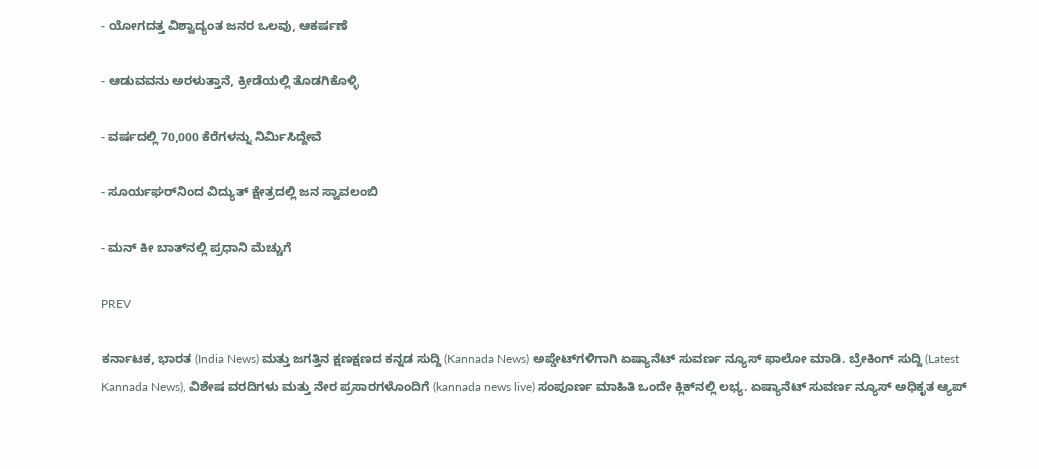- ಯೋಗದತ್ತ ವಿಶ್ವಾದ್ಯಂತ ಜನರ ಒಲವು, ಆಕರ್ಷಣೆ

- ಆಡುವವನು ಅರಳುತ್ತಾನೆ, ಕ್ರೀಡೆಯಲ್ಲಿ ತೊಡಗಿಕೊಳ್ಳಿ

- ವರ್ಷದಲ್ಲಿ 70,000 ಕೆರೆಗಳನ್ನು ನಿರ್ಮಿಸಿದ್ದೇವೆ

- ಸೂರ್ಯಘರ್‌ನಿಂದ ವಿದ್ಯುತ್‌ ಕ್ಷೇತ್ರದಲ್ಲಿ ಜನ ಸ್ವಾವಲಂಬಿ

- ಮನ್‌ ಕೀ ಬಾತ್‌ನಲ್ಲಿ ಪ್ರಧಾನಿ ಮೆಚ್ಚುಗೆ

PREV

ಕರ್ನಾಟಕ, ಭಾರತ (India News) ಮತ್ತು ಜಗತ್ತಿನ ಕ್ಷಣಕ್ಷಣದ ಕನ್ನಡ ಸುದ್ದಿ (Kannada News) ಅಪ್ಡೇಟ್‌ಗಳಿಗಾಗಿ ಏಷ್ಯಾನೆಟ್ ಸುವರ್ಣ ನ್ಯೂಸ್‌ ಫಾಲೋ ಮಾಡಿ. ಬ್ರೇಕಿಂಗ್ ಸುದ್ದಿ (Latest Kannada News), ವಿಶೇಷ ವರದಿಗಳು ಮತ್ತು ನೇರ ಪ್ರಸಾರಗಳೊಂದಿಗೆ (kannada news live) ಸಂಪೂರ್ಣ ಮಾಹಿತಿ ಒಂದೇ ಕ್ಲಿಕ್‌ನಲ್ಲಿ ಲಭ್ಯ. ಏಷ್ಯಾನೆಟ್ ಸುವರ್ಣ ನ್ಯೂಸ್ ಅಧಿಕೃತ ಆ್ಯಪ್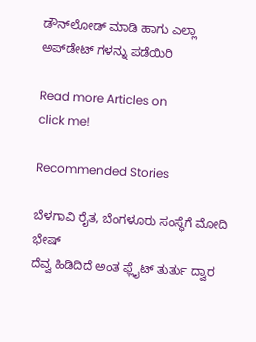ಡೌನ್‌ಲೋಡ್ ಮಾಡಿ ಹಾಗು ಎಲ್ಲಾ ಅಪ್‌ಡೇಟ್ ಗಳನ್ನು ಪಡೆಯಿರಿ

Read more Articles on
click me!

Recommended Stories

ಬೆಳಗಾವಿ ರೈತ, ಬೆಂಗಳೂರು ಸಂಸ್ಥೆಗೆ ಮೋದಿ ಭೇಷ್‌
ದೆವ್ವ ಹಿಡಿದಿದೆ ಅಂತ ಫ್ಲೈಟ್ ತುರ್ತು ದ್ವಾರ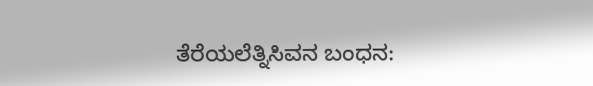ತೆರೆಯಲೆತ್ನಿಸಿವನ ಬಂಧನ: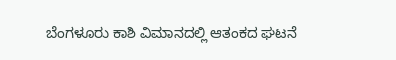ಬೆಂಗಳೂರು ಕಾಶಿ ವಿಮಾನದಲ್ಲಿ ಆತಂಕದ ಘಟನೆ